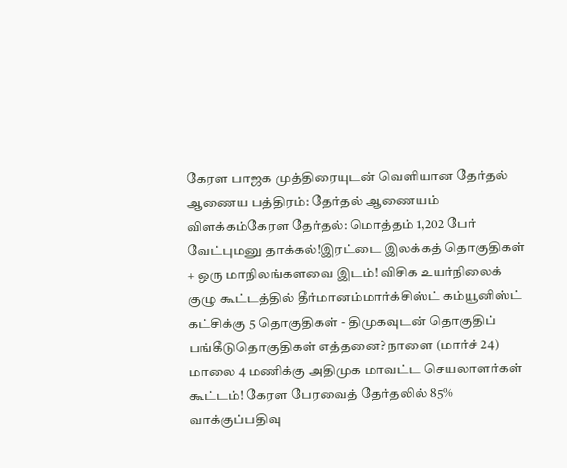கேரள பாஜக முத்திரையுடன் வெளியான தேர்தல் ஆணைய பத்திரம்: தேர்தல் ஆணையம் விளக்கம்கேரள தேர்தல்: மொத்தம் 1,202 பேர் வேட்புமனு தாக்கல்!இரட்டை இலக்கத் தொகுதிகள் + ஒரு மாநிலங்களவை இடம்! விசிக உயர்நிலைக் குழு கூட்டத்தில் தீர்மானம்மார்க்சிஸ்ட் கம்யூனிஸ்ட் கட்சிக்கு 5 தொகுதிகள் - திமுகவுடன் தொகுதிப் பங்கீடுதொகுதிகள் எத்தனை? நாளை (மார்ச் 24) மாலை 4 மணிக்கு அதிமுக மாவட்ட செயலாளர்கள் கூட்டம்! கேரள பேரவைத் தேர்தலில் 85% வாக்குப்பதிவு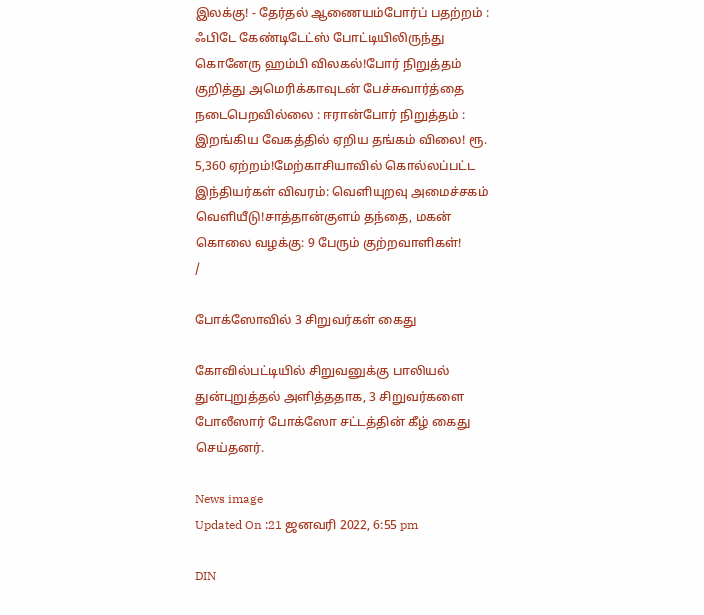இலக்கு! - தேர்தல் ஆணையம்போர்ப் பதற்றம் : ஃபிடே கேண்டிடேட்ஸ் போட்டியிலிருந்து கொனேரு ஹம்பி விலகல்!போர் நிறுத்தம் குறித்து அமெரிக்காவுடன் பேச்சுவார்த்தை நடைபெறவில்லை : ஈரான்போர் நிறுத்தம் : இறங்கிய வேகத்தில் ஏறிய தங்கம் விலை! ரூ. 5,360 ஏற்றம்!மேற்காசியாவில் கொல்லப்பட்ட இந்தியர்கள் விவரம்: வெளியுறவு அமைச்சகம் வெளியீடு!சாத்தான்குளம் தந்தை, மகன் கொலை வழக்கு: 9 பேரும் குற்றவாளிகள்!
/

போக்ஸோவில் 3 சிறுவர்கள் கைது

கோவில்பட்டியில் சிறுவனுக்கு பாலியல் துன்புறுத்தல் அளித்ததாக, 3 சிறுவர்களை போலீஸார் போக்ஸோ சட்டத்தின் கீழ் கைது செய்தனர்.

News image
Updated On :21 ஜனவரி 2022, 6:55 pm

DIN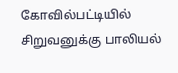கோவில்பட்டியில் சிறுவனுக்கு பாலியல்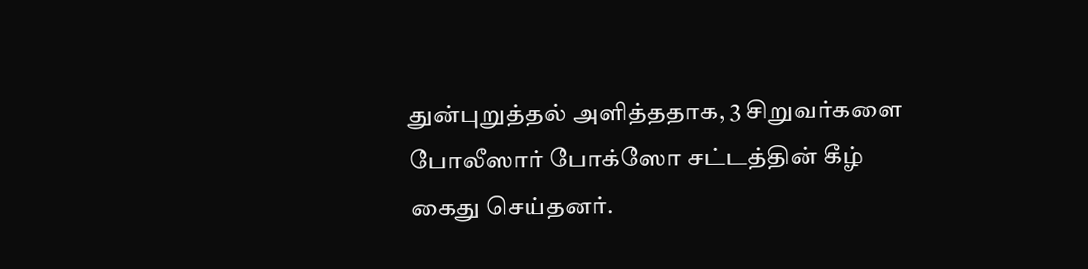துன்புறுத்தல் அளித்ததாக, 3 சிறுவர்களை போலீஸார் போக்ஸோ சட்டத்தின் கீழ் கைது செய்தனர்.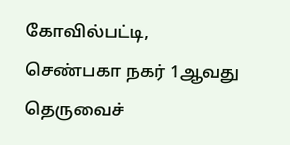கோவில்பட்டி, செண்பகா நகர் 1ஆவது தெருவைச்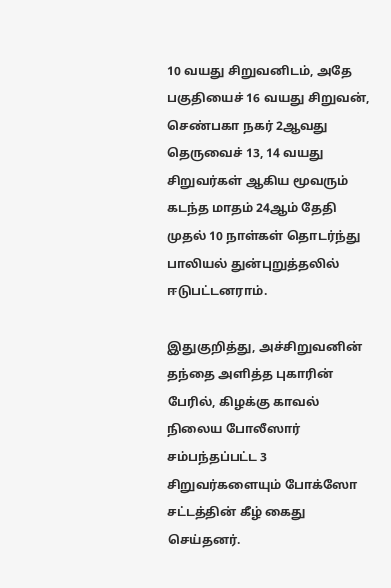10 வயது சிறுவனிடம், அதே பகுதியைச் 16 வயது சிறுவன், செண்பகா நகர் 2ஆவது தெருவைச் 13, 14 வயது சிறுவர்கள் ஆகிய மூவரும் கடந்த மாதம் 24ஆம் தேதி முதல் 10 நாள்கள் தொடர்ந்து பாலியல் துன்புறுத்தலில் ஈடுபட்டனராம்.

இதுகுறித்து, அச்சிறுவனின் தந்தை அளித்த புகாரின் பேரில், கிழக்கு காவல் நிலைய போலீஸார் சம்பந்தப்பட்ட 3 சிறுவர்களையும் போக்ஸோ சட்டத்தின் கீழ் கைது செய்தனர்.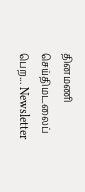தினமணி செய்திமடலைப் பெற... Newsletter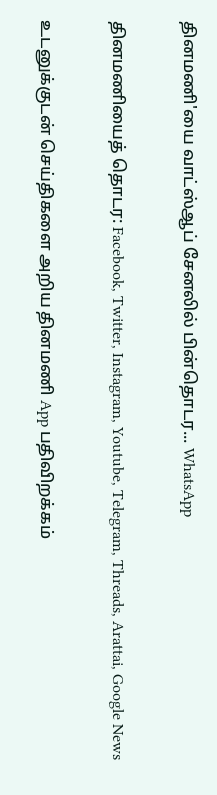தினமணி'யை வாட்ஸ்ஆப் சேனலில் பின்தொடர... WhatsApp

தினமணியைத் தொடர: Facebook, Twitter, Instagram, Youtube, Telegram, Threads, Arattai, Google News

உடனுக்குடன் செய்திகளை அறிய தினமணி App பதிவிறக்கம்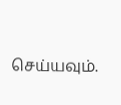செய்யவும்.